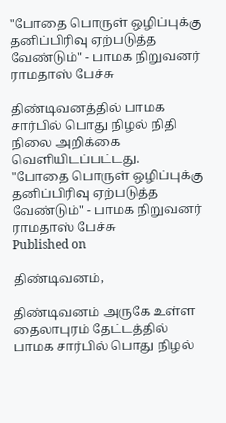"போதை பொருள் ஒழிப்புக்கு தனிப்பிரிவு ஏற்படுத்த வேண்டும்" - பாமக நிறுவனர் ராமதாஸ் பேச்சு

திண்டிவனத்தில் பாமக சார்பில் பொது நிழல் நிதி நிலை அறிக்கை வெளியிடப்பட்டது.
"போதை பொருள் ஒழிப்புக்கு தனிப்பிரிவு ஏற்படுத்த வேண்டும்" - பாமக நிறுவனர் ராமதாஸ் பேச்சு
Published on

திண்டிவனம்,

திண்டிவனம் அருகே உள்ள தைலாபுரம் தேட்டத்தில் பாமக சார்பில் பொது நிழல்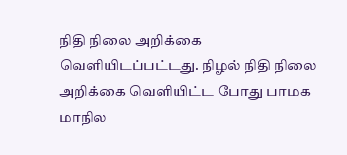நிதி நிலை அறிக்கை வெளியிடப்பட்டது. நிழல் நிதி நிலை அறிக்கை வெளியிட்ட போது பாமக மாநில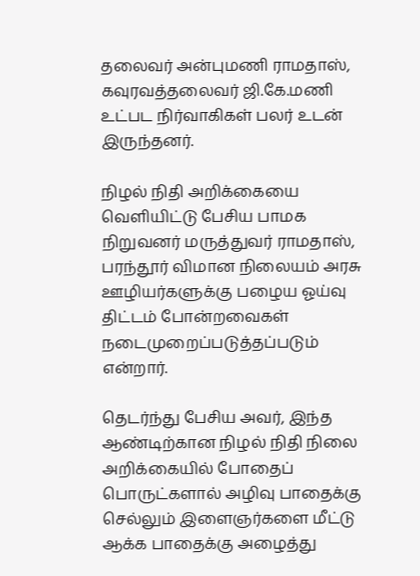தலைவர் அன்புமணி ராமதாஸ், கவுரவத்தலைவர் ஜி.கே.மணி உட்பட நிர்வாகிகள் பலர் உடன் இருந்தனர்.

நிழல் நிதி அறிக்கையை வெளியிட்டு பேசிய பாமக நிறுவனர் மருத்துவர் ராமதாஸ், பரந்தூர் விமான நிலையம் அரசு ஊழியர்களுக்கு பழைய ஓய்வு திட்டம் போன்றவைகள் நடைமுறைப்படுத்தப்படும் என்றார்.

தெடர்ந்து பேசிய அவர், இந்த ஆண்டிற்கான நிழல் நிதி நிலை அறிக்கையில் போதைப் பொருட்களால் அழிவு பாதைக்கு செல்லும் இளைஞர்களை மீட்டு ஆக்க பாதைக்கு அழைத்து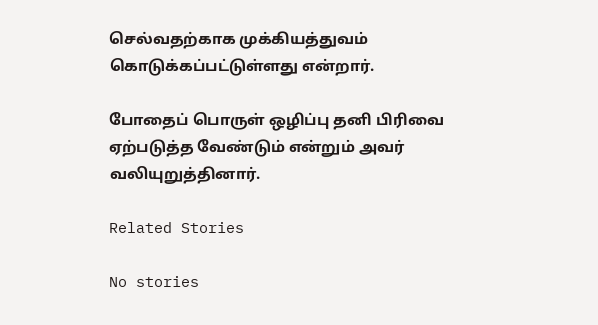செல்வதற்காக முக்கியத்துவம் கொடுக்கப்பட்டுள்ளது என்றார்.

போதைப் பொருள் ஒழிப்பு தனி பிரிவை ஏற்படுத்த வேண்டும் என்றும் அவர் வலியுறுத்தினார்.

Related Stories

No stories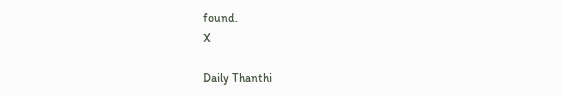found.
X

Daily Thanthi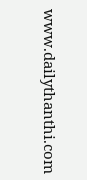www.dailythanthi.com